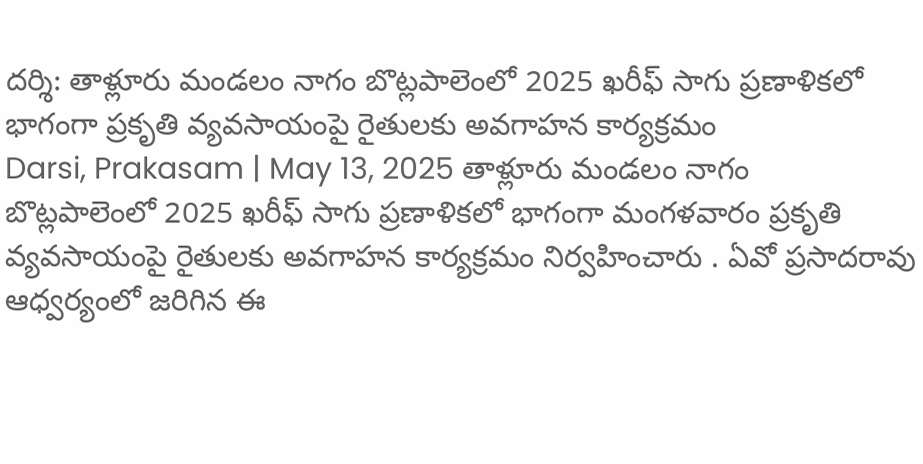దర్శి: తాళ్లూరు మండలం నాగం బొట్లపాలెంలో 2025 ఖరీఫ్ సాగు ప్రణాళికలో భాగంగా ప్రకృతి వ్యవసాయంపై రైతులకు అవగాహన కార్యక్రమం
Darsi, Prakasam | May 13, 2025 తాళ్లూరు మండలం నాగం బొట్లపాలెంలో 2025 ఖరీఫ్ సాగు ప్రణాళికలో భాగంగా మంగళవారం ప్రకృతి వ్యవసాయంపై రైతులకు అవగాహన కార్యక్రమం నిర్వహించారు . ఏవో ప్రసాదరావు ఆధ్వర్యంలో జరిగిన ఈ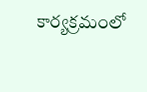కార్యక్రమంలో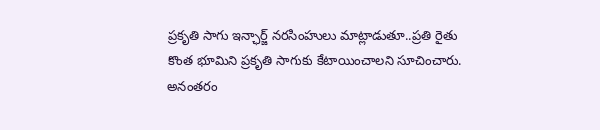ప్రకృతి సాగు ఇన్ఛార్జ్ నరసింహులు మాట్లాడుతూ..ప్రతి రైతు కొంత భూమిని ప్రకృతి సాగుకు కేటాయించాలని సూచించారు. అనంతరం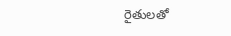రైతులతో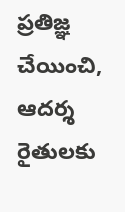ప్రతిజ్ఞ చేయించి, ఆదర్శ రైతులకు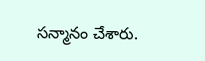సన్మానం చేశారు.